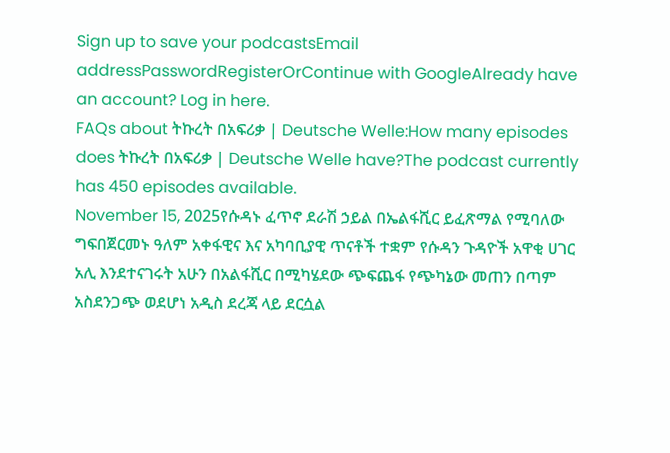Sign up to save your podcastsEmail addressPasswordRegisterOrContinue with GoogleAlready have an account? Log in here.
FAQs about ትኩረት በአፍሪቃ | Deutsche Welle:How many episodes does ትኩረት በአፍሪቃ | Deutsche Welle have?The podcast currently has 450 episodes available.
November 15, 2025የሱዳኑ ፈጥኖ ደራሽ ኃይል በኤልፋሺር ይፈጽማል የሚባለው ግፍበጀርመኑ ዓለም አቀፋዊና እና አካባቢያዊ ጥናቶች ተቋም የሱዳን ጉዳዮች አዋቂ ሀገር አሊ እንደተናገሩት አሁን በአልፋሺር በሚካሄደው ጭፍጨፋ የጭካኔው መጠን በጣም አስደንጋጭ ወደሆነ አዲስ ደረጃ ላይ ደርሷል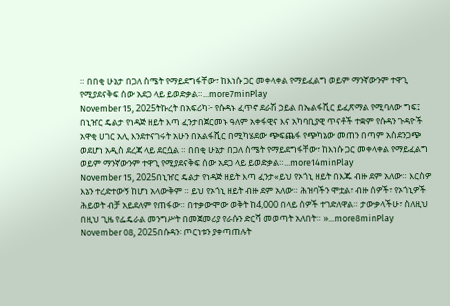። በበቂ ሁኔታ በጋለ ስሜት የማይደግፋቸው፣ ከእነሱ ጋር መቀላቀል የማይፈልግ ወይም ማንኛውንም ተዋጊ የሚያደናቅፍ ሰው አደጋ ላይ ይወድቃል።...more7minPlay
November 15, 2025ትኩረት በአፍሪካ፦ የሱዳኑ ፈጥኖ ደራሽ ኃይል በኤልፋሺር ይፈጽማል የሚባለው ግፍ፤ በኒዠር ዴልታ የነዳጅ ዘይት እጣ ፈንታበጀርመኑ ዓለም አቀፋዊና እና አካባቢያዊ ጥናቶች ተቋም የሱዳን ጉዳዮች አዋቂ ሀገር አሊ እንደተናገሩት አሁን በአልፋሺር በሚካሄደው ጭፍጨፋ የጭካኔው መጠን በጣም አስደንጋጭ ወደሆነ አዲስ ደረጃ ላይ ደርሷል ። በበቂ ሁኔታ በጋለ ስሜት የማይደግፋቸው፣ ከእነሱ ጋር መቀላቀል የማይፈልግ ወይም ማንኛውንም ተዋጊ የሚያደናቅፍ ሰው አደጋ ላይ ይወድቃል።...more14minPlay
November 15, 2025በኒዠር ዴልታ የነዳጅ ዘይት እጣ ፈንታ«ይህ የኦጎኒ ዘይት በእጁ ብዙ ደም አለው። እርስዎ እኔን ተረድተውኝ ከሆነ አላውቅም ። ይህ የኦጎኒ ዘይት ብዙ ደም አለው። ሕዝባችን ሞቷል፣ ብዙ ሰዎች፣ የኦጎኒዎች ሕይወት ብቻ አይደለም የጠፋው። በተቃውሞው ወቅት ከ4,000 በላይ ሰዎች ተገድለዋል። ታውቃላችሁ፣ ስለዚህ በዚህ ጊዜ የፌዴራል መንግሥት በመጀመሪያ የራሱን ድርሻ መወጣት አለበት። »...more8minPlay
November 08, 2025በሱዳን፡ ጦርነቱን ያቀጣጠሉት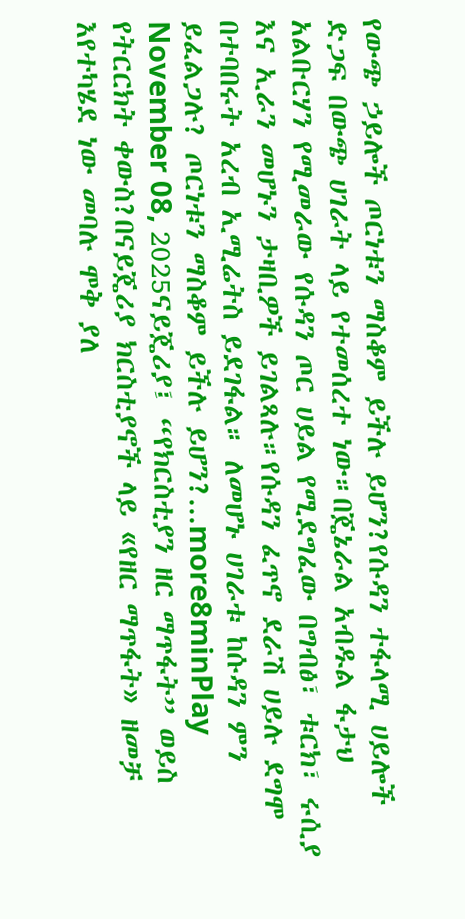የውጭ ኃይሎች ጦርነቱን ማስቆም ይችሉ ይሆን?የሱዳን ተፋላሚ ሀይሎች ድጋፍ በውጭ ሀገራት ላይ የተመሰረተ ነው።በጄኔራል አብዱል ፋታህ አልቡርሃን የሚመራው የሱዳን ጦር ሀይል የሚደግፈው በግብፅ፣ ቱርክ፣ ሩሲያ እና ኢራን መሆኑን ታዛቢዎች ይገልጻሉ።የሱዳን ፈጥኖ ደራሽ ሀይሉ ደግሞ በተባበሩት አረብ ኢሚሬትስ ይደገፋል። ለመሆኑ ሀገራቱ ከሱዳን ምን ይፈልጋሉ? ጦርነቱን ማስቆም ይችሉ ይሆን?...more8minPlay
November 08, 2025ናይጄሪያ፤ “የክርስቲያን ዘር ማጥፋት” ወይስ የትርርክት ቀውስ?በናይጄሪያ ክርስቲያኖች ላይ «የዘር ማጥፋት» ዘመቻ እየተካሄደ ነው መባሉ ሞቅ ያለ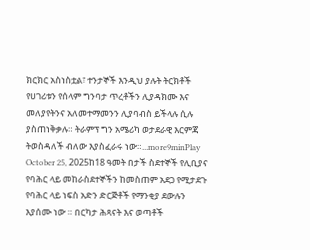ክርክር አስነስቷል፣ ተንታኞች እንዲህ ያሉት ትርክቶች የሀገሪቱን የሰላም ግንባታ ጥረቶችን ሊያዳክሙ እና መለያየትንና አለመተማመንን ሊያባብስ ይችላሉ ሲሉ ያስጠነቅቃሉ። ትራምፕ ግን አሜሪካ ወታደራዊ እርምጃ ትወስዳለች ብለው እያስፈራሩ ነው።...more9minPlay
October 25, 2025ከ18 ዓመት በታች ስደተኞች የሊቢያና የባሕር ላይ መከራስደተኞችን ከመስጠም አደጋ የሚታደጉ የባሕር ላይ ነፍስ አድን ድርጅቶች የማንቂያ ደውሉን እያሰሙ ነው ። በርካታ ሕጻናት እና ወጣቶች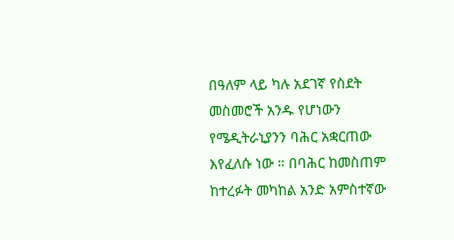በዓለም ላይ ካሉ አደገኛ የስደት መስመሮች አንዱ የሆነውን የሜዲትራኒያንን ባሕር አቋርጠው እየፈለሱ ነው ። በባሕር ከመስጠም ከተረፉት መካከል አንድ አምስተኛው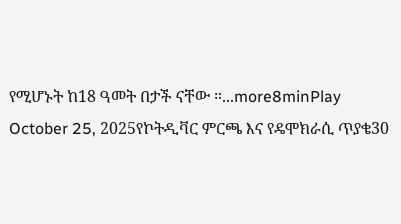የሚሆኑት ከ18 ዓመት በታች ናቸው ።...more8minPlay
October 25, 2025የኮትዲቫር ምርጫ እና የዴሞክራሲ ጥያቄ30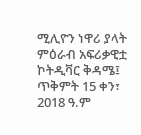ሚሊዮን ነዋሪ ያላት ምዕራብ አፍሪቃዊቷ ኮትዲቫር ቅዳሜ፤ ጥቅምት 15 ቀን፣ 2018 ዓ.ም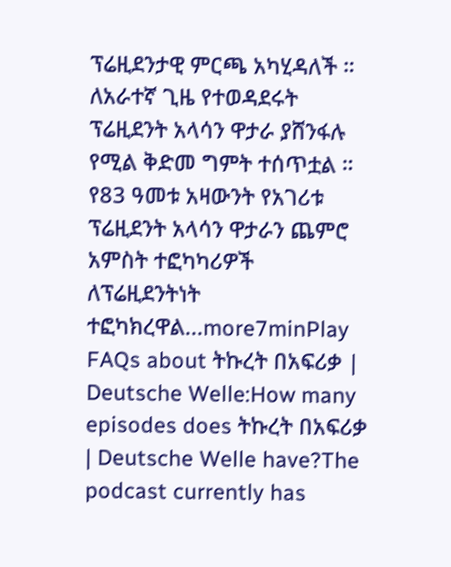ፕሬዚደንታዊ ምርጫ አካሂዳለች ። ለአራተኛ ጊዜ የተወዳደሩት ፕሬዚደንት አላሳን ዋታራ ያሸንፋሉ የሚል ቅድመ ግምት ተሰጥቷል ። የ83 ዓመቱ አዛውንት የአገሪቱ ፕሬዚደንት አላሳን ዋታራን ጨምሮ አምስት ተፎካካሪዎች ለፕሬዚደንትነት ተፎካክረዋል...more7minPlay
FAQs about ትኩረት በአፍሪቃ | Deutsche Welle:How many episodes does ትኩረት በአፍሪቃ | Deutsche Welle have?The podcast currently has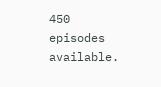450 episodes available.